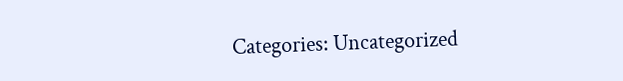Categories: Uncategorized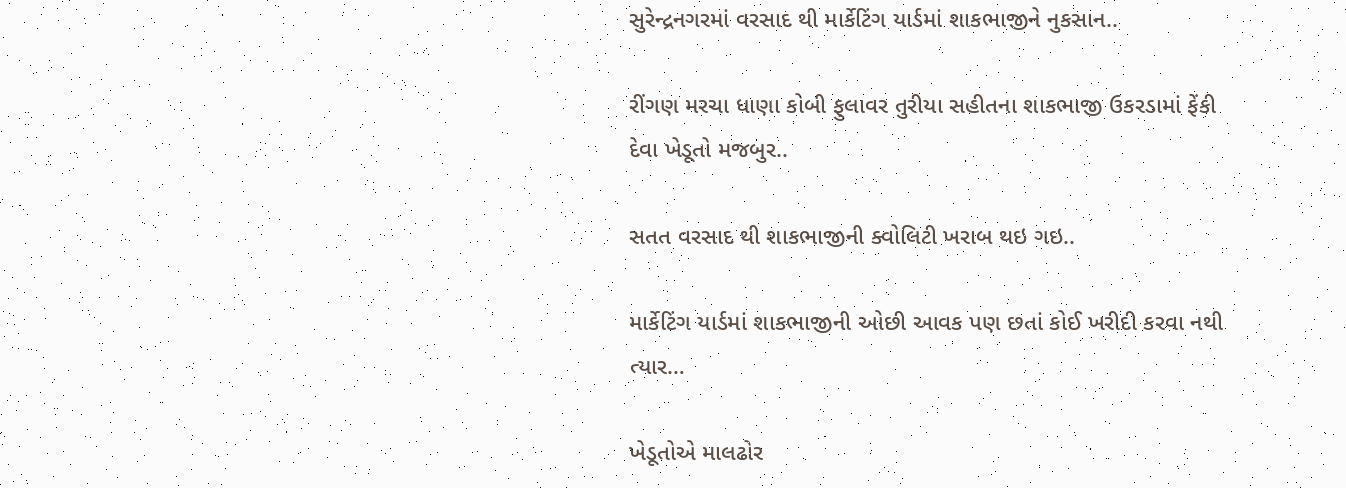સુરેન્દ્રનગરમાં વરસાદ થી માર્કેટિંગ યાર્ડમાં શાકભાજીને નુકસાન..

રીંગણ મરચા ધાણા કોબી ફુલાવર તુરીયા સહીતના શાકભાજી ઉકરડામાં ફેંકી દેવા ખેડૂતો મજબુર..

સતત વરસાદ થી શાકભાજીની ક્વોલિટી ખરાબ થઇ ગઇ..

માર્કેટિંગ યાર્ડમાં શાકભાજીની ઓછી આવક પણ છતાં કોઈ ખરીદી કરવા નથી ત્યાર…

ખેડૂતોએ માલઢોર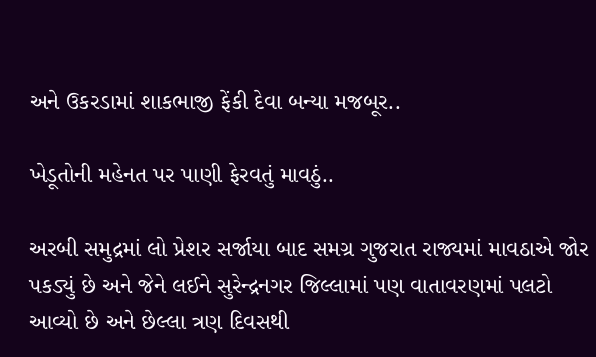અને ઉકરડામાં શાકભાજી ફેંકી દેવા બન્યા મજબૂર..

ખેડૂતોની મહેનત પર પાણી ફેરવતું માવઠું..

અરબી સમુદ્રમાં લો પ્રેશર સર્જાયા બાદ સમગ્ર ગુજરાત રાજ્યમાં માવઠાએ જોર પકડ્યું છે અને જેને લઈને સુરેન્દ્રનગર જિલ્લામાં પણ વાતાવરણમાં પલટો આવ્યો છે અને છેલ્લા ત્રણ દિવસથી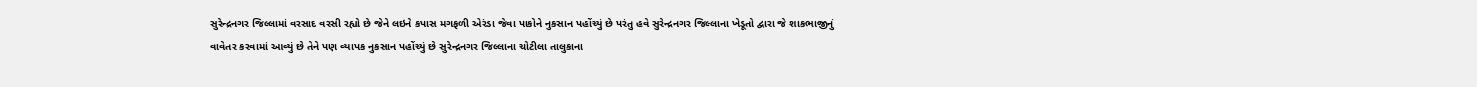સુરેન્દ્રનગર જિલ્લામાં વરસાદ વરસી રહ્યો છે જેને લઇને કપાસ મગફળી એરંડા જેવા પાકોને નુકસાન પહોંચ્યું છે પરંતુ હવે સુરેન્દ્રનગર જિલ્લાના ખેડૂતો દ્વારા જે શાકભાજીનું વાવેતર કરવામાં આવ્યું છે તેને પણ વ્યાપક નુકસાન પહોંચ્યું છે સુરેન્દ્રનગર જિલ્લાના ચોટીલા તાલુકાના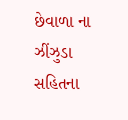છેવાળા ના ઝીંઝુડા સહિતના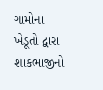ગામોના ખેડૂતો દ્વારા શાકભાજીનો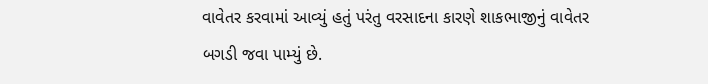વાવેતર કરવામાં આવ્યું હતું પરંતુ વરસાદના કારણે શાકભાજીનું વાવેતર બગડી જવા પામ્યું છે.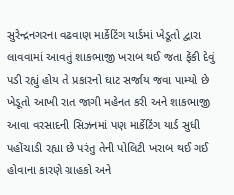સુરેન્દ્રનગરના વઢવાણ માર્કેટિંગ યાર્ડમાં ખેડૂતો દ્વારા લાવવામાં આવતું શાકભાજી ખરાબ થઈ જતા ફેંકી દેવું પડી રહ્યું હોય તે પ્રકારનો ઘાટ સર્જાય જવા પામ્યો છે ખેડૂતો આખી રાત જાગી મહેનત કરી અને શાકભાજી આવા વરસાદની સિઝનમાં પણ માર્કેટિંગ યાર્ડ સુધી પહોંચાડી રહ્યા છે પરંતુ તેની પોલિટી ખરાબ થઈ ગઈ હોવાના કારણે ગ્રાહકો અને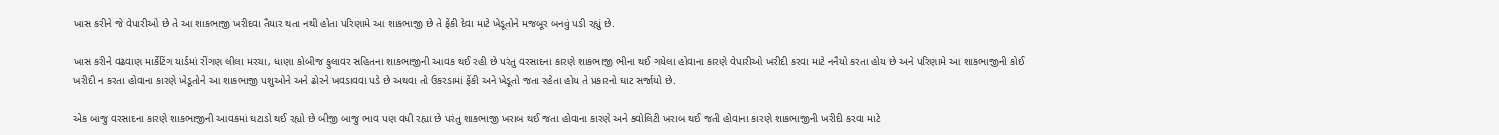ખાસ કરીને જે વેપારીઓ છે તે આ શાકભાજી ખરીદવા તૈયાર થતા નથી હોતા પરિણામે આ શાકભાજી છે તે ફેંકી દેવા માટે ખેડૂતોને મજબૂર બનવું પડી રહ્યું છે.

ખાસ કરીને વઢવાણ માર્કેટિંગ યાર્ડમાં રીંગણ લીલા મરચા, ધાણા કોબીજ ફુલાવર સહિતના શાકભાજીની આવક થઈ રહી છે પરંતુ વરસાદના કારણે શાકભાજી ભીના થઈ ગયેલા હોવાના કારણે વેપારીઓ ખરીદી કરવા માટે નનૈયો કરતા હોય છે અને પરિણામે આ શાકભાજીની કોઈ ખરીદી ન કરતા હોવાના કારણે ખેડૂતોને આ શાકભાજી પશુઓને અને ઢોરને ખવડાવવા પડે છે અથવા તો ઉકરડામાં ફેંકી અને ખેડૂતો જતા રહેતા હોય તે પ્રકારનો ઘાટ સર્જાયો છે.

એક બાજુ વરસાદના કારણે શાકભાજીની આવકમાં ઘટાડો થઈ રહ્યો છે બીજી બાજુ ભાવ પણ વધી રહ્યા છે પરંતુ શાકભાજી ખરાબ થઈ જતા હોવાના કારણે અને ક્વોલિટી ખરાબ થઈ જતી હોવાના કારણે શાકભાજીની ખરીદી કરવા માટે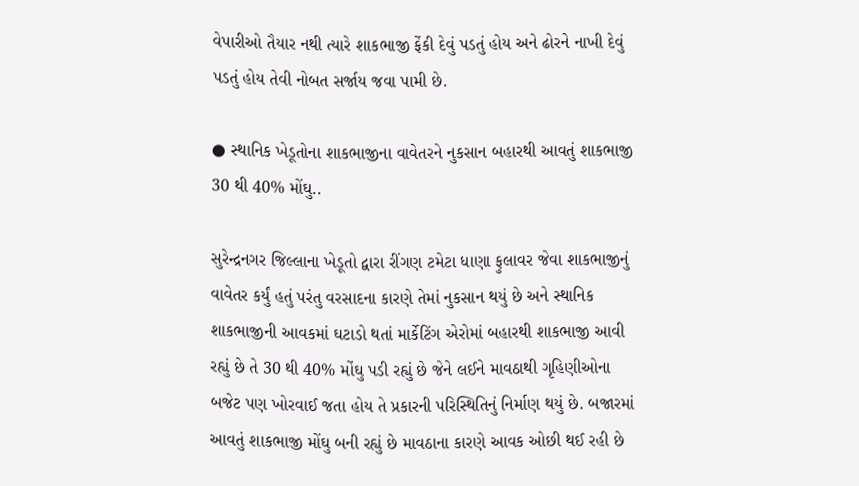વેપારીઓ તૈયાર નથી ત્યારે શાકભાજી ફેંકી દેવું પડતું હોય અને ઢોરને નાખી દેવું પડતું હોય તેવી નોબત સર્જાય જવા પામી છે.

● સ્થાનિક ખેડૂતોના શાકભાજીના વાવેતરને નુકસાન બહારથી આવતું શાકભાજી 30 થી 40% મોંઘુ..

સુરેન્દ્રનગર જિલ્લાના ખેડૂતો દ્વારા રીંગણ ટમેટા ધાણા ફુલાવર જેવા શાકભાજીનું વાવેતર કર્યું હતું પરંતુ વરસાદના કારણે તેમાં નુકસાન થયું છે અને સ્થાનિક શાકભાજીની આવકમાં ઘટાડો થતાં માર્કેટિંગ એરોમાં બહારથી શાકભાજી આવી રહ્યું છે તે 30 થી 40% મોંઘુ પડી રહ્યું છે જેને લઈને માવઠાથી ગૃહિણીઓના બજેટ પણ ખોરવાઈ જતા હોય તે પ્રકારની પરિસ્થિતિનું નિર્માણ થયું છે. બજારમાં આવતું શાકભાજી મોંઘુ બની રહ્યું છે માવઠાના કારણે આવક ઓછી થઈ રહી છે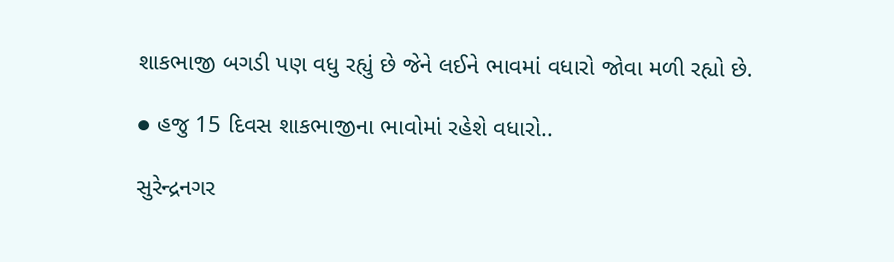શાકભાજી બગડી પણ વધુ રહ્યું છે જેને લઈને ભાવમાં વધારો જોવા મળી રહ્યો છે.

● હજુ 15 દિવસ શાકભાજીના ભાવોમાં રહેશે વધારો..

સુરેન્દ્રનગર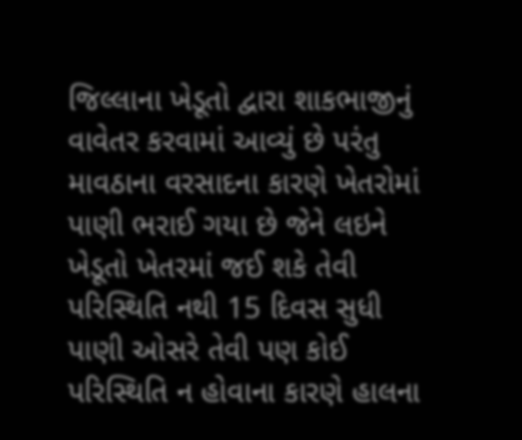જિલ્લાના ખેડૂતો દ્વારા શાકભાજીનું વાવેતર કરવામાં આવ્યું છે પરંતુ માવઠાના વરસાદના કારણે ખેતરોમાં પાણી ભરાઈ ગયા છે જેને લઇને ખેડૂતો ખેતરમાં જઈ શકે તેવી પરિસ્થિતિ નથી 15 દિવસ સુધી પાણી ઓસરે તેવી પણ કોઈ પરિસ્થિતિ ન હોવાના કારણે હાલના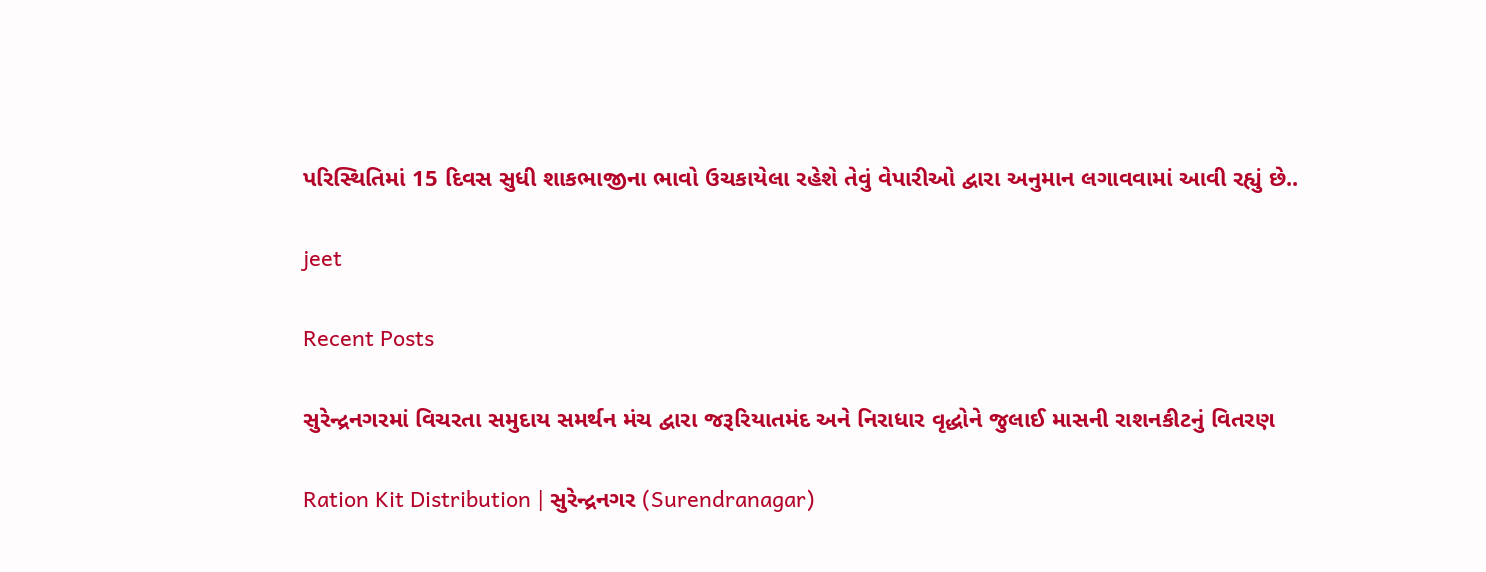પરિસ્થિતિમાં 15 દિવસ સુધી શાકભાજીના ભાવો ઉચકાયેલા રહેશે તેવું વેપારીઓ દ્વારા અનુમાન લગાવવામાં આવી રહ્યું છે..

jeet

Recent Posts

સુરેન્દ્રનગરમાં વિચરતા સમુદાય સમર્થન મંચ દ્વારા જરૂરિયાતમંદ અને નિરાધાર વૃદ્ધોને જુલાઈ માસની રાશનકીટનું વિતરણ

Ration Kit Distribution | સુરેન્દ્રનગર (Surendranagar)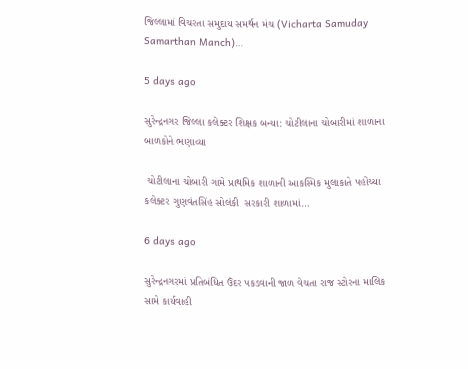જિલ્લામાં વિચરતા સમુદાય સમર્થન મંચ (Vicharta Samuday Samarthan Manch)…

5 days ago

સુરેન્દ્રનગર જિલ્લા કલેક્ટર શિક્ષક બન્યા: ચોટીલાના ચોબારીમાં શાળાના બાળકોને ભણાવ્યા

 ચોટીલાના ચોબારી ગામે પ્રાથમિક શાળાની આકસ્મિક મુલાકાતે પહોંચ્યા કલેક્ટર ગુણવંતસિંહ સોલંકી  સરકારી શાળામાં…

6 days ago

સુરેન્દ્રનગરમાં પ્રતિબંધિત ઉંદર પકડવાની જાળ વેચતા રાજ સ્ટોરના માલિક સામે કાર્યવાહી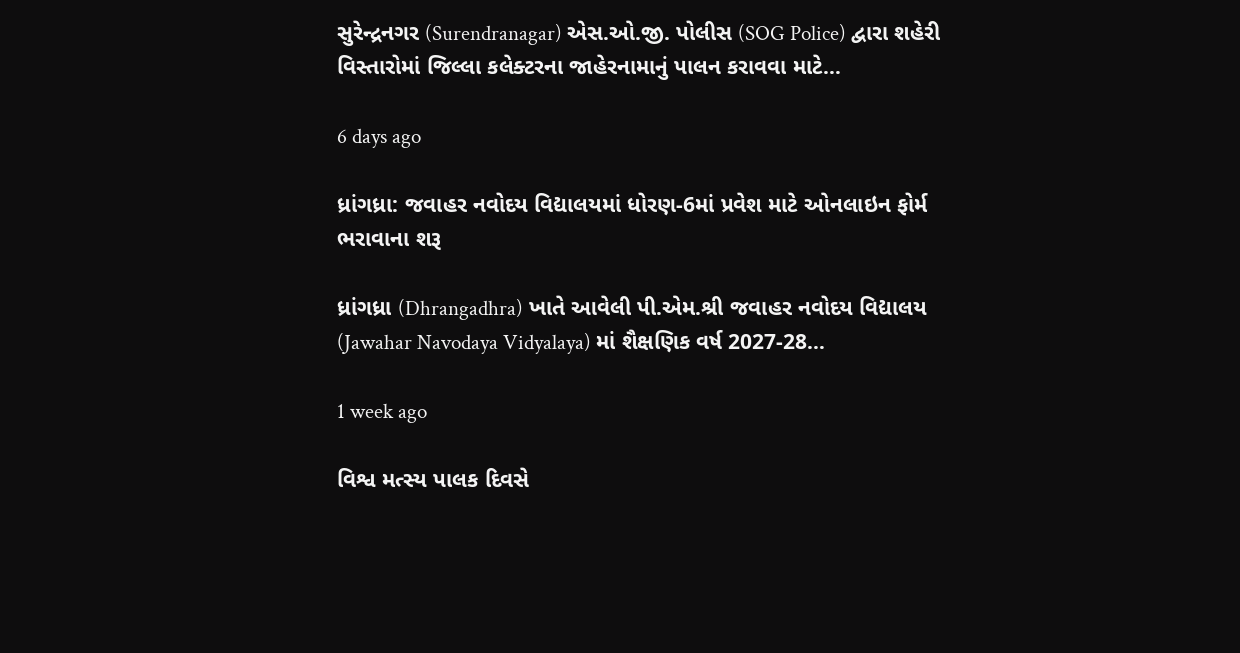સુરેન્દ્રનગર (Surendranagar) એસ.ઓ.જી. પોલીસ (SOG Police) દ્વારા શહેરી વિસ્તારોમાં જિલ્લા કલેક્ટરના જાહેરનામાનું પાલન કરાવવા માટે…

6 days ago

ધ્રાંગધ્રા: જવાહર નવોદય વિદ્યાલયમાં ધોરણ-6માં પ્રવેશ માટે ઓનલાઇન ફોર્મ ભરાવાના શરૂ

ધ્રાંગધ્રા (Dhrangadhra) ખાતે આવેલી પી.એમ.શ્રી જવાહર નવોદય વિદ્યાલય (Jawahar Navodaya Vidyalaya) માં શૈક્ષણિક વર્ષ 2027-28…

1 week ago

વિશ્વ મત્સ્ય પાલક દિવસે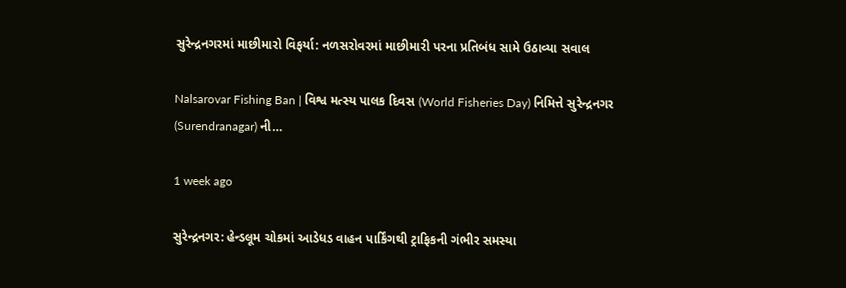સુરેન્દ્રનગરમાં માછીમારો વિફર્યા: નળસરોવરમાં માછીમારી પરના પ્રતિબંધ સામે ઉઠાવ્યા સવાલ

Nalsarovar Fishing Ban | વિશ્વ મત્સ્ય પાલક દિવસ (World Fisheries Day) નિમિત્તે સુરેન્દ્રનગર (Surendranagar) ની…

1 week ago

સુરેન્દ્રનગર: હેન્ડલૂમ ચોકમાં આડેધડ વાહન પાર્કિંગથી ટ્રાફિકની ગંભીર સમસ્યા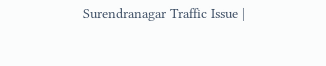Surendranagar Traffic Issue |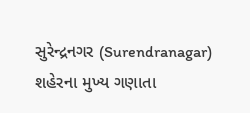સુરેન્દ્રનગર (Surendranagar) શહેરના મુખ્ય ગણાતા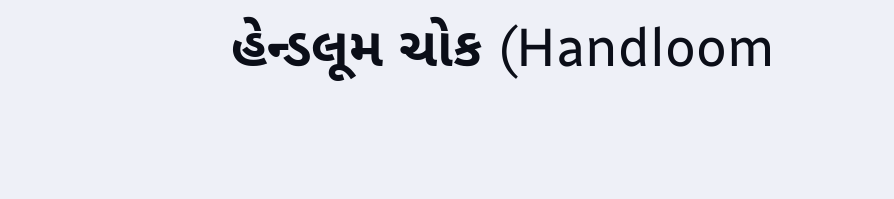હેન્ડલૂમ ચોક (Handloom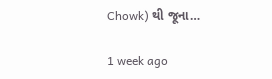Chowk) થી જૂના…

1 week ago